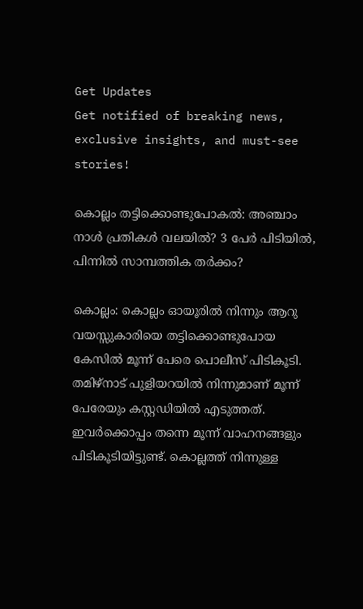Get Updates
Get notified of breaking news, exclusive insights, and must-see stories!

കൊല്ലം തട്ടിക്കൊണ്ടുപോകല്‍: അഞ്ചാം നാള്‍ പ്രതികള്‍ വലയില്‍? 3 പേർ പിടിയില്‍, പിന്നില്‍ സാമ്പത്തിക തർക്കം?

കൊല്ലം: കൊല്ലം ഓയൂരില്‍ നിന്നും ആറു വയസ്സുകാരിയെ തട്ടിക്കൊണ്ടുപോയ കേസില്‍ മൂന്ന് പേരെ പൊലീസ് പിടികൂടി. തമിഴ്നാട് പുളിയറയില്‍ നിന്നുമാണ് മൂന്ന് പേരേയും കസ്റ്റഡിയില്‍ എടുത്തത്. ഇവർക്കൊപ്പം തന്നെ മൂന്ന് വാഹനങ്ങളും പിടികൂടിയിട്ടുണ്ട്. കൊല്ലത്ത് നിന്നുള്ള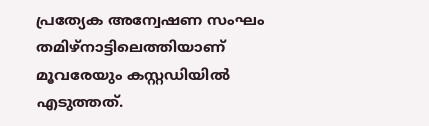പ്രത്യേക അന്വേഷണ സംഘം തമിഴ്നാട്ടിലെത്തിയാണ് മൂവരേയും കസ്റ്റഡിയില്‍ എടുത്തത്.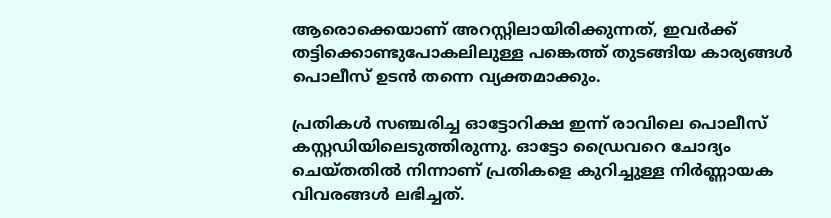ആരൊക്കെയാണ് അറസ്റ്റിലായിരിക്കുന്നത്, ഇവർക്ക് തട്ടിക്കൊണ്ടുപോകലിലുള്ള പങ്കെത്ത് തുടങ്ങിയ കാര്യങ്ങള്‍ പൊലീസ് ഉടന്‍ തന്നെ വ്യക്തമാക്കും.

പ്രതികള്‍ സഞ്ചരിച്ച ഓട്ടോറിക്ഷ ഇന്ന് രാവിലെ പൊലീസ് കസ്റ്റഡിയിലെടുത്തിരുന്നു. ഓട്ടോ ഡ്രൈവറെ ചോദ്യം ചെയ്തതില്‍ നിന്നാണ് പ്രതികളെ കുറിച്ചുള്ള നിർണ്ണായക വിവരങ്ങള്‍ ലഭിച്ചത്.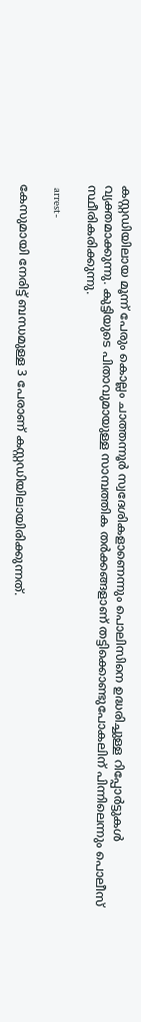കസ്റ്റഡിയിലായ മൂന്ന് പേരും കൊല്ലം ചാത്തന്നൂർ സ്വദേശികളാണെന്നും പൊലിസിനെ ഉദ്ധരിച്ചുള്ള റിപ്പോർട്ടുകള്‍ വ്യക്തമാക്കുന്നു. കുട്ടിയുടെ പിതാവുമായുള്ള സാമ്പത്തിക തർക്കങ്ങളാണ് തട്ടിക്കൊണ്ടുപോകലിന് പിന്നിലെന്നും പൊലീസ് സ്ഥീരികരിക്കുന്നു.

 arrest-

കേസുമായി നേരിട്ട് ബന്ധമുള്ള 3 പേരാണ് കസ്റ്റഡിയിലായിരിക്കുന്നത്.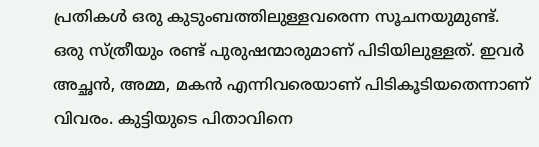പ്രതികൾ ഒരു കുടുംബത്തിലുള്ളവരെന്ന സൂചനയുമുണ്ട്. ഒരു സ്ത്രീയും രണ്ട് പുരുഷന്മാരുമാണ് പിടിയിലുള്ളത്. ഇവർ അച്ഛന്‍, അമ്മ, മകന്‍ എന്നിവരെയാണ് പിടികൂടിയതെന്നാണ് വിവരം. കുട്ടിയുടെ പിതാവിനെ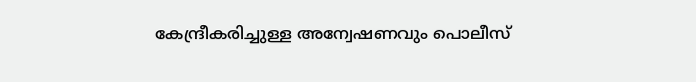കേന്ദ്രീകരിച്ചുള്ള അന്വേഷണവും പൊലീസ്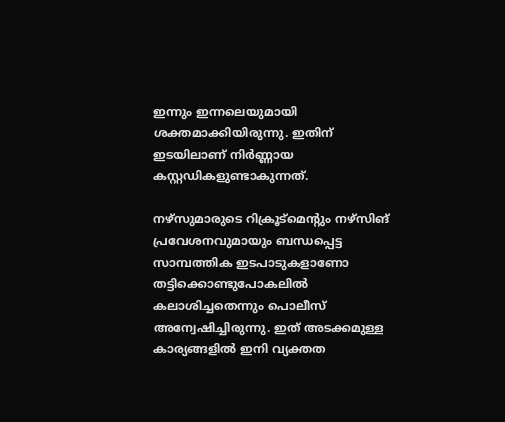ഇന്നും ഇന്നലെയുമായി ശക്തമാക്കിയിരുന്നു. ഇതിന് ഇടയിലാണ് നിർണ്ണായ കസ്റ്റഡികളുണ്ടാകുന്നത്.

നഴ്സുമാരുടെ റിക്രൂട്മെന്റും നഴ്സിങ് പ്രവേശനവുമായും ബന്ധപ്പെട്ട സാമ്പത്തിക ഇടപാടുകളാണോ തട്ടിക്കൊണ്ടുപോകലില്‍ കലാശിച്ചതെന്നും പൊലീസ് അന്വേഷിച്ചിരുന്നു. ഇത് അടക്കമുള്ള കാര്യങ്ങളില്‍ ഇനി വ്യക്തത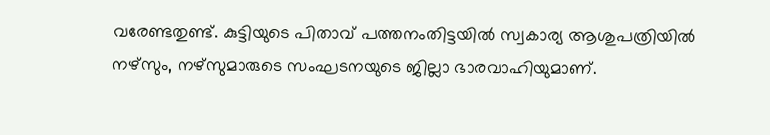വരേണ്ടതുണ്ട്. കുട്ടിയുടെ പിതാവ് പത്തനംതിട്ടയിൽ സ്വകാര്യ ആശുപത്രിയിൽ നഴ്സും, നഴ്സുമാരുടെ സംഘടനയുടെ ജില്ലാ ഭാരവാഹിയുമാണ്.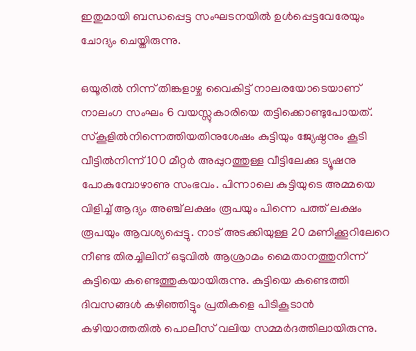ഇതുമായി ബന്ധപ്പെട്ട സംഘടനയില്‍ ഉള്‍പ്പെട്ടവേരേയും ചോദ്യം ചെയ്തിരുന്നു.

ഒയൂരിൽ നിന്ന് തിങ്കളാഴ്ച വൈകിട്ട് നാലരയോടെയാണ് നാലംഗ സംഘം 6 വയസ്സുകാരിയെ തട്ടിക്കൊണ്ടുപോയത്. സ്കൂളിൽനിന്നെത്തിയതിനുശേഷം കുട്ടിയും ജ്യേഷ്ഠനും കൂടി വീട്ടിൽനിന്ന് 100 മീറ്റർ അപ്പുറത്തുള്ള വീട്ടിലേക്കു ട്യൂഷനു പോകുമ്പോഴാണു സംഭവം. പിന്നാലെ കുട്ടിയുടെ അമ്മയെ വിളിച്ച് ആദ്യം അഞ്ച് ലക്ഷം രൂപയും പിന്നെ പത്ത് ലക്ഷം രൂപയും ആവശ്യപ്പെട്ടു. നാട് അടക്കിയുള്ള 20 മണിക്കൂറിലേറെ നീണ്ട തിരച്ചിലിന് ഒടുവില്‍ ആശ്രാമം മൈതാനത്തുനിന്ന് കുട്ടിയെ കണ്ടെത്തുകയായിരുന്നു. കുട്ടിയെ കണ്ടെത്തി ദിവസങ്ങള്‍ കഴിഞ്ഞിട്ടും പ്രതികളെ പിടികൂടാന്‍ കഴിയാത്തതില്‍ പൊലീസ് വലിയ സമ്മർദത്തിലായിരുന്നു.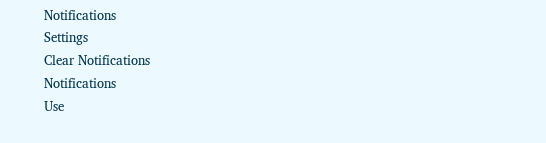Notifications
Settings
Clear Notifications
Notifications
Use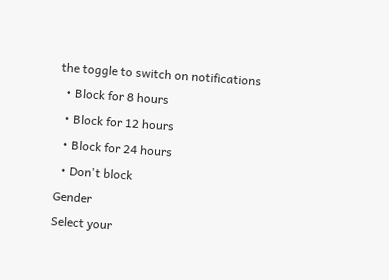the toggle to switch on notifications
  • Block for 8 hours
  • Block for 12 hours
  • Block for 24 hours
  • Don't block
Gender
Select your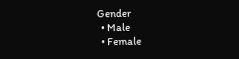Gender
  • Male
  • Female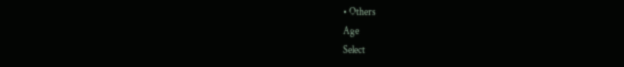• Others
Age
Select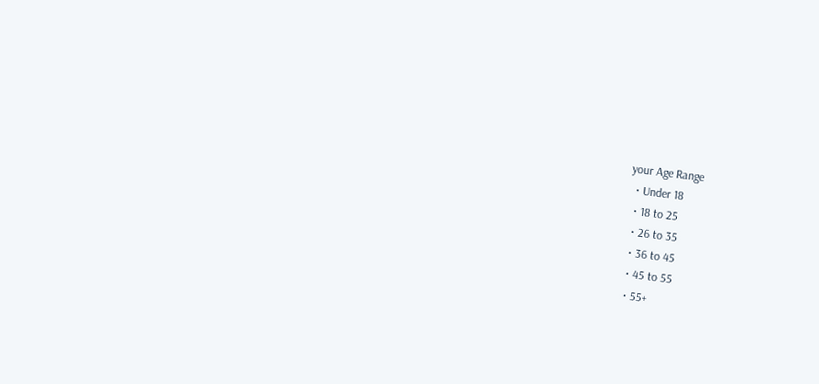your Age Range
  • Under 18
  • 18 to 25
  • 26 to 35
  • 36 to 45
  • 45 to 55
  • 55+